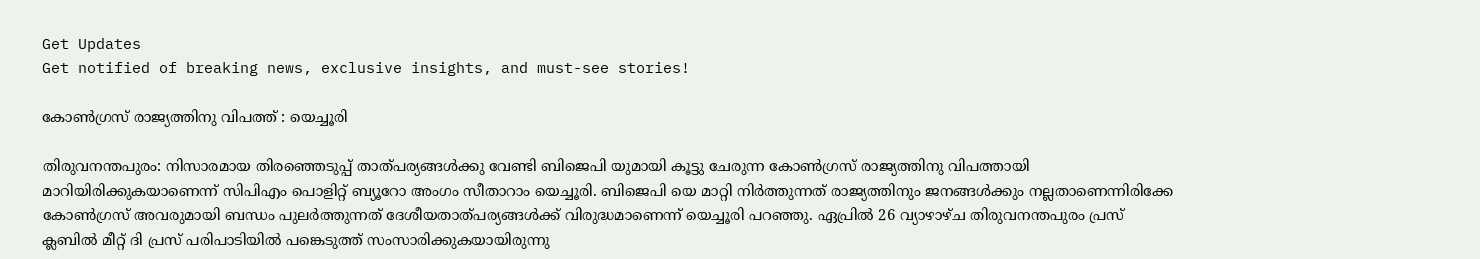Get Updates
Get notified of breaking news, exclusive insights, and must-see stories!

കോണ്‍ഗ്രസ് രാജ്യത്തിനു വിപത്ത് : യെച്ചൂരി

തിരുവനന്തപുരം: നിസാരമായ തിരഞ്ഞെടുപ്പ് താത്പര്യങ്ങള്‍ക്കു വേണ്ടി ബിജെപി യുമായി കൂട്ടു ചേരുന്ന കോണ്‍ഗ്രസ് രാജ്യത്തിനു വിപത്തായി മാറിയിരിക്കുകയാണെന്ന് സിപിഎം പൊളിറ്റ് ബ്യൂറോ അംഗം സീതാറാം യെച്ചൂരി. ബിജെപി യെ മാറ്റി നിര്‍ത്തുന്നത് രാജ്യത്തിനും ജനങ്ങള്‍ക്കും നല്ലതാണെന്നിരിക്കേ കോണ്‍ഗ്രസ് അവരുമായി ബന്ധം പുലര്‍ത്തുന്നത് ദേശീയതാത്പര്യങ്ങള്‍ക്ക് വിരുദ്ധമാണെന്ന് യെച്ചൂരി പറഞ്ഞു. ഏപ്രില്‍ 26 വ്യാഴാഴ്ച തിരുവനന്തപുരം പ്രസ് ക്ലബില്‍ മീറ്റ് ദി പ്രസ് പരിപാടിയില്‍ പങ്കെടുത്ത് സംസാരിക്കുകയായിരുന്നു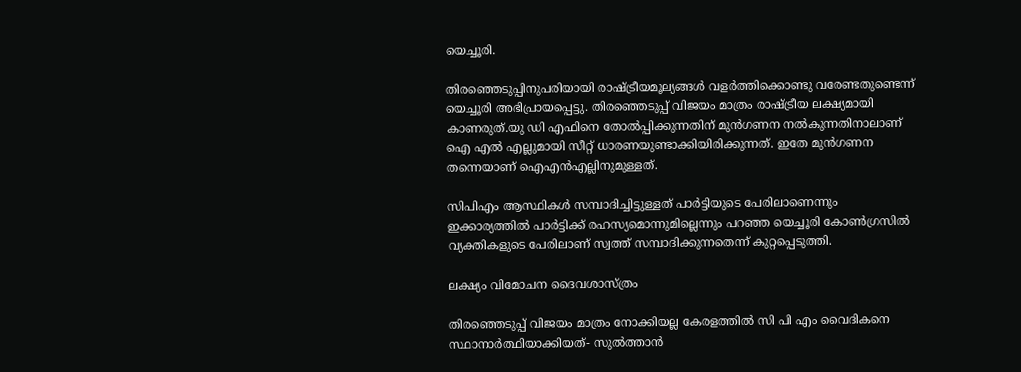യെച്ചൂരി.

തിരഞ്ഞെടുപ്പിനുപരിയായി രാഷ്ട്രീയമൂല്യങ്ങള്‍ വളര്‍ത്തിക്കൊണ്ടു വരേണ്ടതുണ്ടെന്ന് യെച്ചൂരി അഭിപ്രായപ്പെട്ടു. തിരഞ്ഞെടുപ്പ് വിജയം മാത്രം രാഷ്ട്രീയ ലക്ഷ്യമായി കാണരുത്.യു ഡി എഫിനെ തോല്‍പ്പിക്കുന്നതിന് മുന്‍ഗണന നല്‍കുന്നതിനാലാണ് ഐ എല്‍ എല്ലുമായി സീറ്റ് ധാരണയുണ്ടാക്കിയിരിക്കുന്നത്. ഇതേ മുന്‍ഗണന തന്നെയാണ് ഐഎന്‍എല്ലിനുമുള്ളത്.

സിപിഎം ആസ്ഥികള്‍ സമ്പാദിച്ചിട്ടുള്ളത് പാര്‍ട്ടിയുടെ പേരിലാണെന്നും ഇക്കാര്യത്തില്‍ പാര്‍ട്ടിക്ക് രഹസ്യമൊന്നുമില്ലെന്നും പറഞ്ഞ യെച്ചൂരി കോണ്‍ഗ്രസില്‍ വ്യക്തികളുടെ പേരിലാണ് സ്വത്ത് സമ്പാദിക്കുന്നതെന്ന് കുറ്റപ്പെടുത്തി.

ലക്ഷ്യം വിമോചന ദൈവശാസ്ത്രം

തിരഞ്ഞെടുപ്പ് വിജയം മാത്രം നോക്കിയല്ല കേരളത്തില്‍ സി പി എം വൈദികനെ സ്ഥാനാര്‍ത്ഥിയാക്കിയത്- സുല്‍ത്താന്‍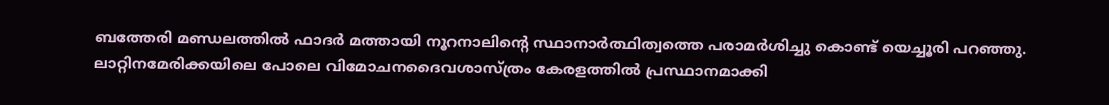ബത്തേരി മണ്ഡലത്തില്‍ ഫാദര്‍ മത്തായി നൂറനാലിന്റെ സ്ഥാനാര്‍ത്ഥിത്വത്തെ പരാമര്‍ശിച്ചു കൊണ്ട് യെച്ചൂരി പറഞ്ഞു. ലാറ്റിനമേരിക്കയിലെ പോലെ വിമോചനദൈവശാസ്ത്രം കേരളത്തില്‍ പ്രസ്ഥാനമാക്കി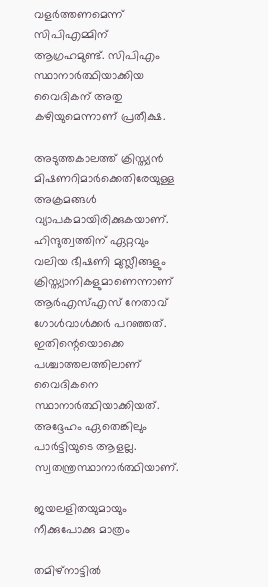വളര്‍ത്തണമെന്ന് സിപിഎമ്മിന് ആഗ്രഹമുണ്ട്. സിപിഎം സ്ഥാനാര്‍ത്ഥിയാക്കിയ വൈദികന് അതു കഴിയുമെന്നാണ് പ്രതീക്ഷ.

അടുത്തകാലത്ത് ക്രിസ്ത്യന്‍ മിഷണറിമാര്‍ക്കെതിരേയുള്ള അക്രമങ്ങള്‍ വ്യാപകമായിരിക്കുകയാണ്. ഹിന്ദുത്വത്തിന് ഏറ്റവും വലിയ ഭീഷണി മുസ്ലീങ്ങളും ക്രിസ്ത്യാനികളുമാണെന്നാണ് ആര്‍എസ്എസ് നേതാവ് ഗോള്‍വാള്‍ക്കര്‍ പറഞ്ഞത്. ഇതിന്റെയൊക്കെ പശ്ചാത്തലത്തിലാണ് വൈദികനെ സ്ഥാനാര്‍ത്ഥിയാക്കിയത്. അദ്ദേഹം ഏതെങ്കിലും പാര്‍ട്ടിയുടെ ആളല്ല. സ്വതന്ത്രസ്ഥാനാര്‍ത്ഥിയാണ്.

ജയലളിതയുമായും നീക്കുപോക്കു മാത്രം

തമിഴ്നാട്ടില്‍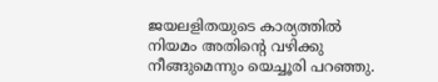ജയലളിതയുടെ കാര്യത്തില്‍ നിയമം അതിന്റെ വഴിക്കു നീങ്ങുമെന്നും യെച്ചൂരി പറഞ്ഞു.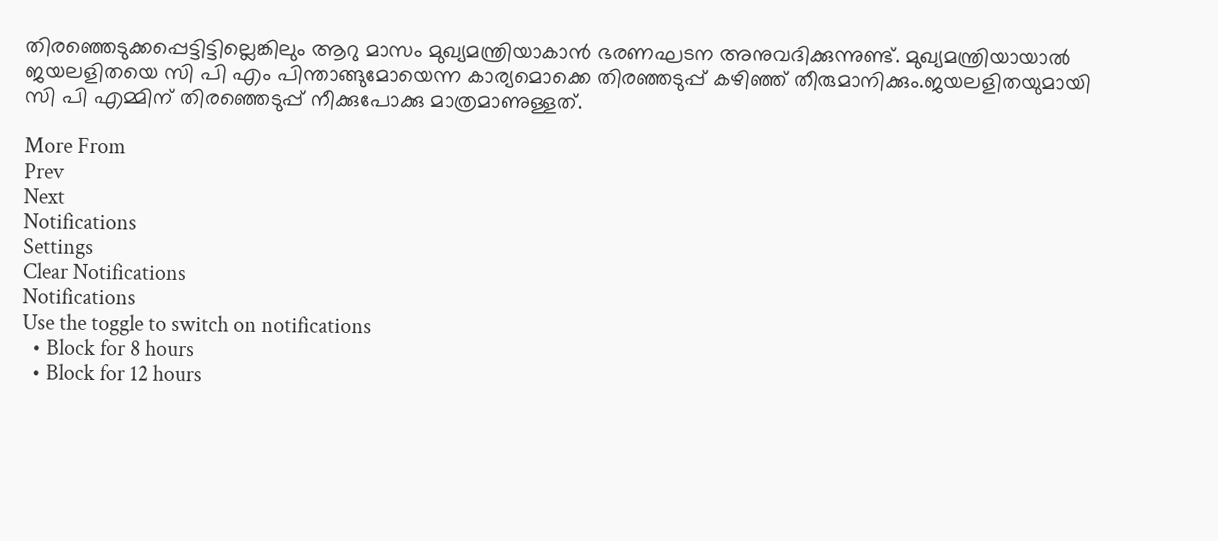തിരഞ്ഞെടുക്കപ്പെട്ടിട്ടില്ലെങ്കിലും ആറു മാസം മുഖ്യമന്ത്രിയാകാന്‍ ഭരണഘടന അനുവദിക്കുന്നുണ്ട്. മുഖ്യമന്ത്രിയായാല്‍ ജയലളിതയെ സി പി എം പിന്താങ്ങുമോയെന്ന കാര്യമൊക്കെ തിരഞ്ഞടുപ്പ് കഴിഞ്ഞ് തീരുമാനിക്കും.ജയലളിതയുമായി സി പി എമ്മിന് തിരഞ്ഞെടുപ്പ് നീക്കുപോക്കു മാത്രമാണുള്ളത്.

More From
Prev
Next
Notifications
Settings
Clear Notifications
Notifications
Use the toggle to switch on notifications
  • Block for 8 hours
  • Block for 12 hours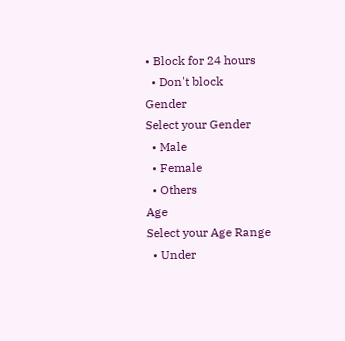• Block for 24 hours
  • Don't block
Gender
Select your Gender
  • Male
  • Female
  • Others
Age
Select your Age Range
  • Under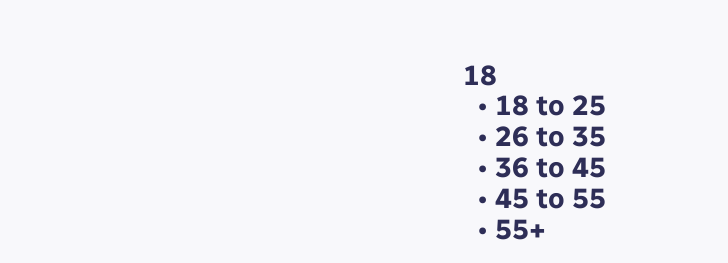18
  • 18 to 25
  • 26 to 35
  • 36 to 45
  • 45 to 55
  • 55+